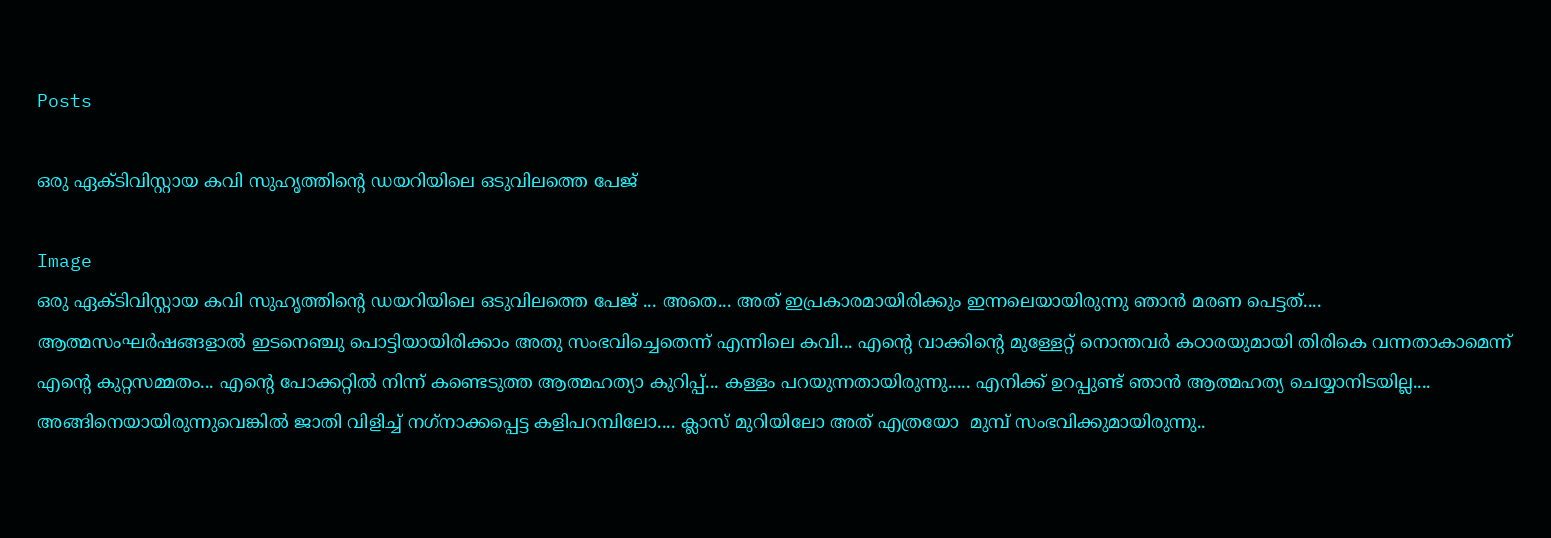Posts

ഒരു ഏക്ടിവിസ്റ്റായ കവി സുഹൃത്തിന്റെ ഡയറിയിലെ ഒടുവിലത്തെ പേജ്

Image
ഒരു ഏക്ടിവിസ്റ്റായ കവി സുഹൃത്തിന്റെ ഡയറിയിലെ ഒടുവിലത്തെ പേജ് ... അതെ... അത് ഇപ്രകാരമായിരിക്കും ഇന്നലെയായിരുന്നു ഞാൻ മരണ പെട്ടത്.... ആത്മസംഘർഷങ്ങളാൽ ഇടനെഞ്ചു പൊട്ടിയായിരിക്കാം അതു സംഭവിച്ചെതെന്ന് എന്നിലെ കവി... എന്റെ വാക്കിന്റെ മുള്ളേറ്റ് നൊന്തവർ കഠാരയുമായി തിരികെ വന്നതാകാമെന്ന് എന്റെ കുറ്റസമ്മതം... എന്റെ പോക്കറ്റിൽ നിന്ന് കണ്ടെടുത്ത ആത്മഹത്യാ കുറിപ്പ്... കള്ളം പറയുന്നതായിരുന്നു..... എനിക്ക് ഉറപ്പുണ്ട് ഞാൻ ആത്മഹത്യ ചെയ്യാനിടയില്ല.... അങ്ങിനെയായിരുന്നുവെങ്കിൽ ജാതി വിളിച്ച് നഗ്‌നാക്കപ്പെട്ട കളിപറമ്പിലോ.... ക്ലാസ് മുറിയിലോ അത് എത്രയോ  മുമ്പ് സംഭവിക്കുമായിരുന്നു..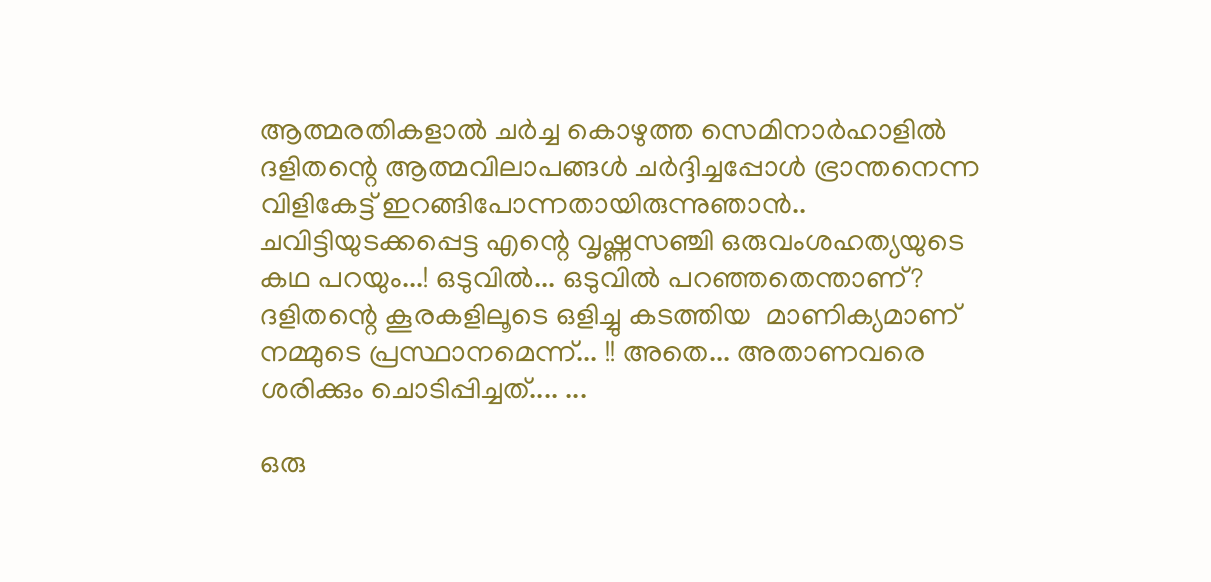ആത്മരതികളാൽ ചർച്ച കൊഴുത്ത സെമിനാർഹാളിൽ ദളിതന്റെ ആത്മവിലാപങ്ങൾ ചർദ്ദിച്ചപ്പോൾ ഭ്രാന്തനെന്ന വിളികേട്ട് ഇറങ്ങിപോന്നതായിരുന്നുഞാൻ.. ചവിട്ടിയുടക്കപ്പെട്ട എന്റെ വൃഷ്ണസഞ്ചി ഒരുവംശഹത്യയുടെ കഥ പറയും...! ഒടുവിൽ... ഒടുവിൽ പറഞ്ഞതെന്താണ്? ദളിതന്റെ കൂരകളിലൂടെ ഒളിച്ചു കടത്തിയ  മാണിക്യമാണ് നമ്മുടെ പ്രസ്ഥാനമെന്ന്... !! അതെ... അതാണവരെ ശരിക്കും ചൊടിപ്പിച്ചത്.... ...

ഒരു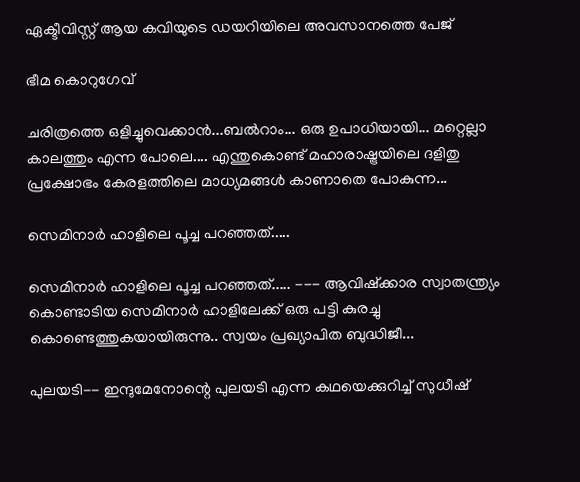ഏക്ടീവിസ്റ്റ് ആയ കവിയുടെ ഡയറിയിലെ അവസാനത്തെ പേജ്

ഭീമ കൊറുഗേവ്

ചരിത്രത്തെ ഒളിച്ചുവെക്കാൻ...ബൽറാം... ഒരു ഉപാധിയായി... മറ്റെല്ലാ കാലത്തും എന്ന പോലെ.... എന്തുകൊണ്ട് മഹാരാഷ്ട്രയിലെ ദളിതു പ്രക്ഷോഭം കേരളത്തിലെ മാധ്യമങ്ങൾ കാണാതെ പോകുന്ന...

സെമിനാർ ഹാളിലെ പൂച്ച പറഞ്ഞത്.....

സെമിനാർ ഹാളിലെ പൂച്ച പറഞ്ഞത്..... --- ആവിഷ്ക്കാര സ്വാതന്ത്ര്യം കൊണ്ടാടിയ സെമിനാർ ഹാളിലേക്ക് ഒരു പട്ടി കുരച്ചു കൊണ്ടെത്തുകയായിരുന്നു.. സ്വയം പ്രഖ്യാപിത ബുദ്ധിജീ...

പുലയടി-- ഇന്ദുമേനോന്റെ പുലയടി എന്ന കഥയെക്കുറിച്ച് സുധീഷ്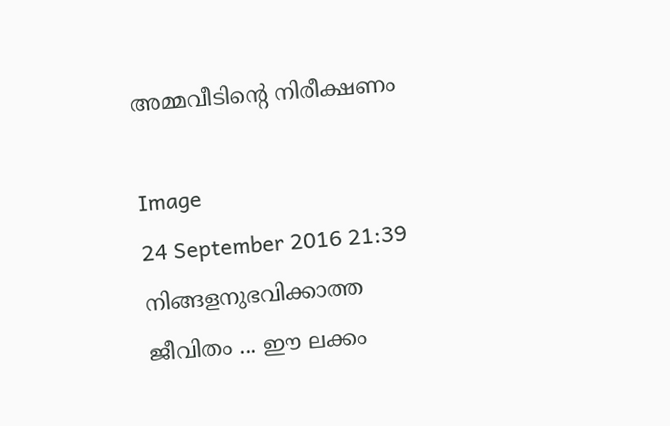അമ്മവീടിന്റെ നിരീക്ഷണം

Image
24 September 2016 21:39  നിങ്ങളനുഭവിക്കാത്ത ജീവിതം ... ഈ ലക്കം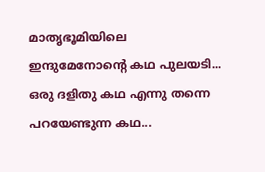മാതൃഭൂമിയിലെ ഇന്ദുമേനോന്റെ കഥ പുലയടി... ഒരു ദളിതു കഥ എന്നു തന്നെ പറയേണ്ടുന്ന കഥ...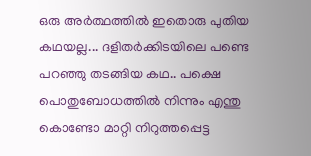ഒരു അർത്ഥത്തിൽ ഇതൊരു പുതിയ കഥയല്ല... ദളിതർക്കിടയിലെ പണ്ടെ പറഞ്ഞു തടങ്ങിയ കഥ.. പക്ഷെ പൊതുബോധത്തിൽ നിന്നും എന്തു കൊണ്ടോ മാറ്റി നിറുത്തപ്പെട്ട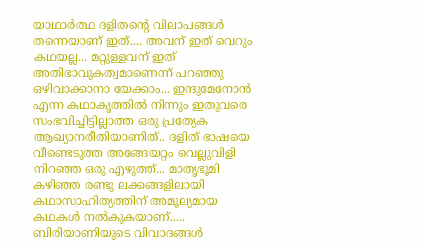യാഥാർത്ഥ ദളിതന്റെ വിലാപങ്ങൾ തന്നെയാണ് ഇത്.... അവന് ഇത് വെറും കഥയല്ല... മറ്റുള്ളവന് ഇത് അതിഭാവുകത്വമാണെന്ന് പറഞ്ഞു ഒഴിവാക്കാനാ യേക്കാം... ഇന്ദുമേനോൻ എന്ന കഥാകൃത്തിൽ നിന്നും ഇതുവരെ സംഭവിച്ചിട്ടില്ലാത്ത ഒരു പ്രത്യേക ആഖ്യാനരീതിയാണിത്.. ദളിത് ഭാഷയെ വീണ്ടെടുത്ത അങ്ങേയറ്റം വെല്ലുവിളി നിറഞ്ഞ ഒരു എഴുത്ത്... മാതൃഭൂമി കഴിഞ്ഞ രണ്ടു ലക്കങ്ങളിലായി കഥാസാഹിത്യത്തിന് അമൂല്യമായ കഥകൾ നൽകുകയാണ്..... ബിരിയാണിയുടെ വിവാദങ്ങൾ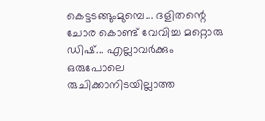കെട്ടടങ്ങുംമുമ്പെ... ദളിതന്റെ ചോര കൊണ്ട് വേവിച്ച മറ്റൊരു  ഡിഷ്... എല്ലാവർക്കും ഒരുപോലെ രുചിക്കാനിടയില്ലാത്ത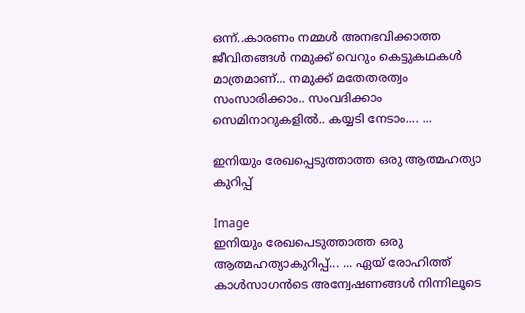ഒന്ന്..കാരണം നമ്മൾ അനഭവിക്കാത്ത ജീവിതങ്ങൾ നമുക്ക് വെറും കെട്ടുകഥകൾ മാത്രമാണ്... നമുക്ക് മതേതരത്വം സംസാരിക്കാം.. സംവദിക്കാം സെമിനാറുകളിൽ.. കയ്യടി നേടാം.... ...

ഇനിയും രേഖപ്പെടുത്താത്ത ഒരു ആത്മഹത്യാ കുറിപ്പ്

Image
ഇനിയും രേഖപെടുത്താത്ത ഒരു ആത്മഹത്യാകുറിപ്പ്... ... ഏയ് രോഹിത്ത് കാൾസാഗൻടെ അന്വേഷണങ്ങൾ നിന്നിലൂടെ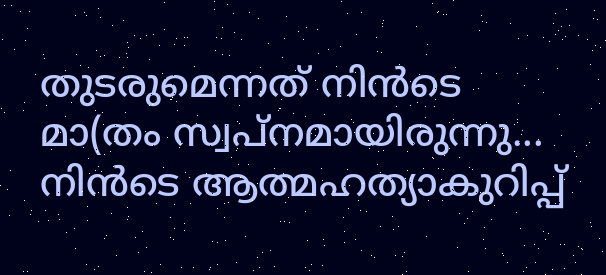തുടരുമെന്നത് നിൻടെ മാ(തം സ്വപ്നമായിരുന്നു... നിൻടെ ആത്മഹത്യാകുറിപ്പ്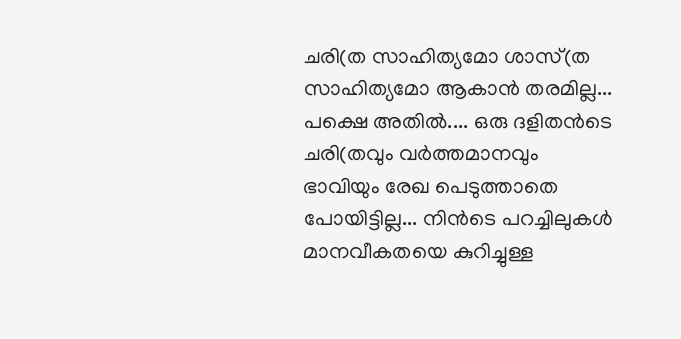ചരി(ത സാഹിത്യമോ ശാസ്(ത സാഹിത്യമോ ആകാൻ തരമില്ല... പക്ഷെ അതിൽ.... ഒരു ദളിതൻടെ ചരി(തവും വർത്തമാനവും ഭാവിയും രേഖ പെടുത്താതെ പോയിട്ടില്ല... നിൻടെ പറച്ചിലുകൾ മാനവീകതയെ കുറിച്ചുള്ള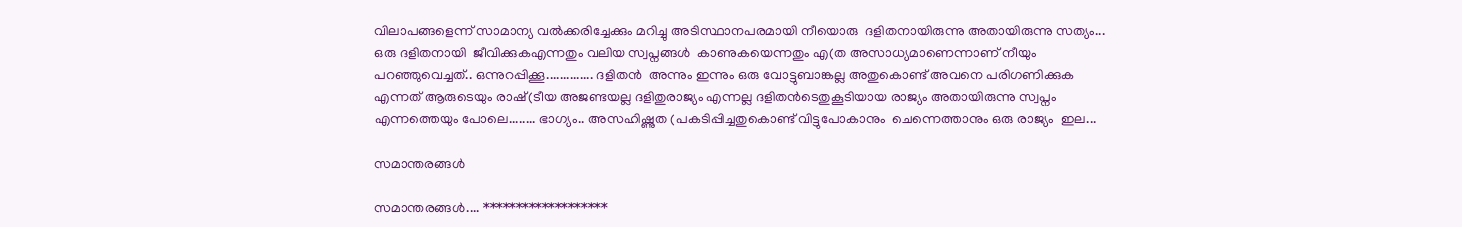വിലാപങ്ങളെന്ന് സാമാന്യ വൽക്കരിച്ചേക്കും മറിച്ചു അടിസ്ഥാനപരമായി നീയൊരു  ദളിതനായിരുന്നു അതായിരുന്നു സത്യം... ഒരു ദളിതനായി  ജീവിക്കുകഎന്നതും വലിയ സ്വപ്നങ്ങൾ  കാണുകയെന്നതും എ(ത അസാധ്യമാണെന്നാണ് നീയും  പറഞ്ഞുവെച്ചത്.. ഒന്നുറപ്പിക്കൂ.............. ദളിതൻ  അന്നും ഇന്നും ഒരു വോട്ടുബാങ്കല്ല അതുകൊണ്ട് അവനെ പരിഗണിക്കുക   എന്നത് ആരുടെയും രാഷ്(ടീയ അജണ്ടയല്ല ദളിതുരാജ്യം എന്നല്ല ദളിതൻടെതുകൂടിയായ രാജ്യം അതായിരുന്നു സ്വപ്നം എന്നത്തെയും പോലെ........ ഭാഗ്യം.. അസഹിഷ്ണുത (പകടിപ്പിച്ചതുകൊണ്ട് വിട്ടുപോകാനും  ചെന്നെത്താനും ഒരു രാജ്യം  ഇല...

സമാന്തരങ്ങൾ

സമാന്തരങ്ങൾ.... *******************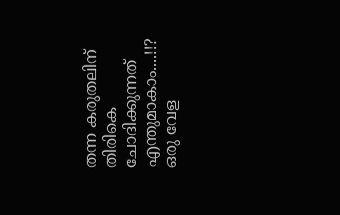തന്ന കരുതലിന് തിരികെ ചോദിക്കുന്നത് എന്തുമാകാം....!!? ഒരു വേള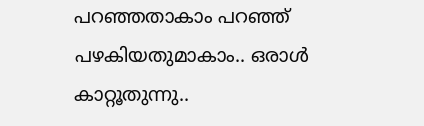പറഞ്ഞതാകാം പറഞ്ഞ് പഴകിയതുമാകാം.. ഒരാൾ കാറ്റൂതുന്നു..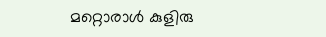മറ്റൊരാൾ കുളിരു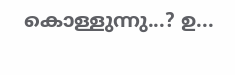കൊള്ളുന്നു...? ഉ...